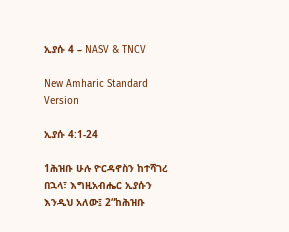ኢያሱ 4 – NASV & TNCV

New Amharic Standard Version

ኢያሱ 4:1-24

1ሕዝቡ ሁሉ ዮርዳኖስን ከተሻገረ በኋላ፣ እግዚአብሔር ኢያሱን እንዲህ አለው፤ 2“ከሕዝቡ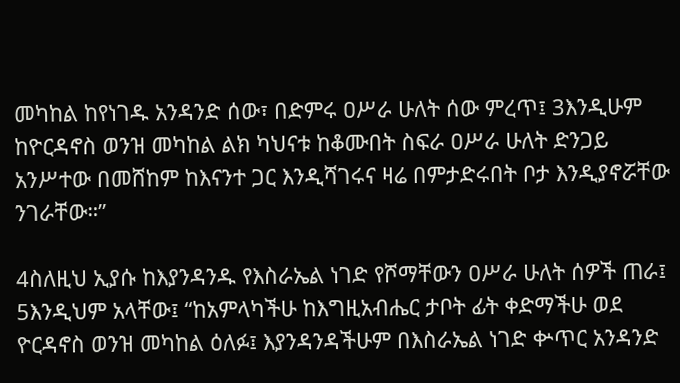መካከል ከየነገዱ አንዳንድ ሰው፣ በድምሩ ዐሥራ ሁለት ሰው ምረጥ፤ 3እንዲሁም ከዮርዳኖስ ወንዝ መካከል ልክ ካህናቱ ከቆሙበት ስፍራ ዐሥራ ሁለት ድንጋይ አንሥተው በመሸከም ከእናንተ ጋር እንዲሻገሩና ዛሬ በምታድሩበት ቦታ እንዲያኖሯቸው ንገራቸው።”

4ስለዚህ ኢያሱ ከእያንዳንዱ የእስራኤል ነገድ የሾማቸውን ዐሥራ ሁለት ሰዎች ጠራ፤ 5እንዲህም አላቸው፤ “ከአምላካችሁ ከእግዚአብሔር ታቦት ፊት ቀድማችሁ ወደ ዮርዳኖስ ወንዝ መካከል ዕለፉ፤ እያንዳንዳችሁም በእስራኤል ነገድ ቍጥር አንዳንድ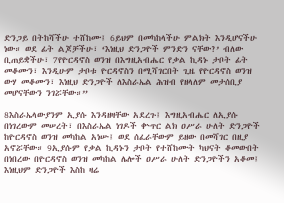ድንጋይ በትከሻችሁ ተሸከሙ፤ 6ይህም በመካከላችሁ ምልክት እንዲሆናችሁ ነው። ወደ ፊት ልጆቻችሁ፣ ‘እነዚህ ድንጋዮች ምንድን ናቸው?’ ብለው ቢጠይቋችሁ፣ 7የዮርዳኖስ ወንዝ በእግዚአብሔር የቃል ኪዳኑ ታቦት ፊት መቆሙን፣ እንዲሁም ታቦቱ ዮርዳኖስን በሚሻገርበት ጊዜ የዮርዳኖስ ወንዝ ውሃ መቆሙን፣ እነዚህ ድንጋዮች ለእስራኤል ሕዝብ የዘላለም መታሰቢያ መሆናቸውን ንገሯቸው።”

8እስራኤላውያንም ኢያሱ እንዳዘዛቸው አደረጉ፤ እግዚአብሔር ለኢያሱ በነገረውም መሠረት፣ በእስራኤል ነገዶች ቍጥር ልክ ዐሥራ ሁለት ድንጋዮች ከዮርዳኖስ ወንዝ መካከል አነሡ፤ ወደ ሰፈራቸውም ይዘው በመሻገር በዚያ አኖሯቸው። 9ኢያሱም የቃል ኪዳኑን ታቦት የተሸከሙት ካህናት ቆመውበት በነበረው በዮርዳኖስ ወንዝ መካከል ሌሎች ዐሥራ ሁለት ድንጋዮችን አቆመ፤ እነዚህም ድንጋዮች እስከ ዛሬ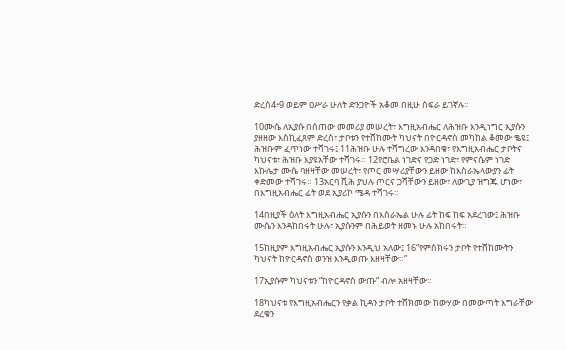ድረስ4፥9 ወይም ዐሥራ ሁለት ድንጋዮች አቆመ በዚሁ ስፍራ ይገኛሉ።

10ሙሴ ለኢያሱ በሰጠው መመሪያ መሠረት፣ እግዚአብሔር ለሕዝቡ እንዲነግር ኢያሱን ያዘዘው እስኪፈጸም ድረስ፣ ታቦቱን የተሸከሙት ካህናት በዮርዳኖስ መካከል ቆመው ቈዩ፤ ሕዝቡም ፈጥነው ተሻገሩ፤ 11ሕዝቡ ሁሉ ተሻግረው እንዳበቁ፣ የእግዚአብሔር ታቦትና ካህናቱ፣ ሕዝቡ እያዩአቸው ተሻገሩ። 12የሮቤል ነገድና የጋድ ነገድ፣ የምናሴም ነገድ እኩሌታ ሙሴ ባዘዛቸው መሠረት፣ የጦር መሣሪያቸውን ይዘው ከእስራኤላውያን ፊት ቀድመው ተሻገሩ። 13አርባ ሺሕ ያህሉ ጦርና ጋሻቸውን ይዘው፣ ለውጊያ ዝግጁ ሆነው፣ በእግዚአብሔር ፊት ወደ ኢያሪኮ ሜዳ ተሻገሩ።

14በዚያች ዕለት እግዚአብሔር ኢያሱን በእስራኤል ሁሉ ፊት ከፍ ከፍ አደረገው፤ ሕዝቡ ሙሴን እንዳከበሩት ሁሉ፣ ኢያሱንም በሕይወት ዘመኑ ሁሉ አከበሩት።

15ከዚያም እግዚአብሔር ኢያሱን እንዲህ አለው፤ 16“የምስክሩን ታቦት የተሸከሙትን ካህናት ከዮርዳኖስ ወንዝ እንዲወጡ እዘዛቸው።”

17ኢያሱም ካህናቱን “ከዮርዳኖስ ውጡ” ብሎ አዘዛቸው።

18ካህናቱ የእግዚአብሔርን የቃል ኪዳን ታቦት ተሸክመው ከውሃው በመውጣት እግራቸው ደረቁን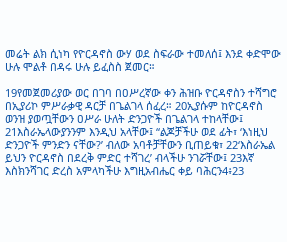መሬት ልክ ሲነካ የዮርዳኖስ ውሃ ወደ ስፍራው ተመለሰ፤ እንደ ቀድሞው ሁሉ ሞልቶ በዳሩ ሁሉ ይፈስስ ጀመር።

19የመጀመሪያው ወር በገባ በዐሥረኛው ቀን ሕዝቡ ዮርዳኖስን ተሻግሮ በኢያሪኮ ምሥራቃዊ ዳርቻ በጌልገላ ሰፈረ። 20ኢያሱም ከዮርዳኖስ ወንዝ ያወጧቸውን ዐሥራ ሁለት ድንጋዮች በጌልገላ ተከላቸው፤ 21እስራኤላውያንንም እንዲህ አላቸው፤ “ልጆቻችሁ ወደ ፊት፣ ‘እነዚህ ድንጋዮች ምንድን ናቸው?’ ብለው አባቶቻቸውን ቢጠይቁ፣ 22‘እስራኤል ይህን ዮርዳኖስ በደረቅ ምድር ተሻገረ’ ብላችሁ ንገሯቸው፤ 23እኛ እስክንሻገር ድረስ አምላካችሁ እግዚአብሔር ቀይ ባሕርን4፥23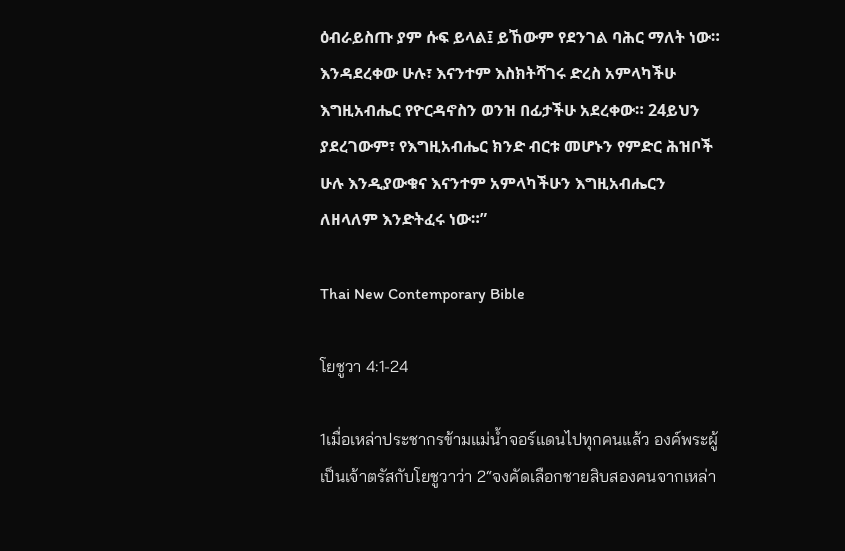ዕብራይስጡ ያም ሱፍ ይላል፤ ይኸውም የደንገል ባሕር ማለት ነው። እንዳደረቀው ሁሉ፣ እናንተም እስክትሻገሩ ድረስ አምላካችሁ እግዚአብሔር የዮርዳኖስን ወንዝ በፊታችሁ አደረቀው። 24ይህን ያደረገውም፣ የእግዚአብሔር ክንድ ብርቱ መሆኑን የምድር ሕዝቦች ሁሉ እንዲያውቁና እናንተም አምላካችሁን እግዚአብሔርን ለዘላለም እንድትፈሩ ነው።”

Thai New Contemporary Bible

โยชูวา 4:1-24

1เมื่อเหล่าประชากรข้ามแม่น้ำจอร์แดนไปทุกคนแล้ว องค์พระผู้เป็นเจ้าตรัสกับโยชูวาว่า 2“จงคัดเลือกชายสิบสองคนจากเหล่า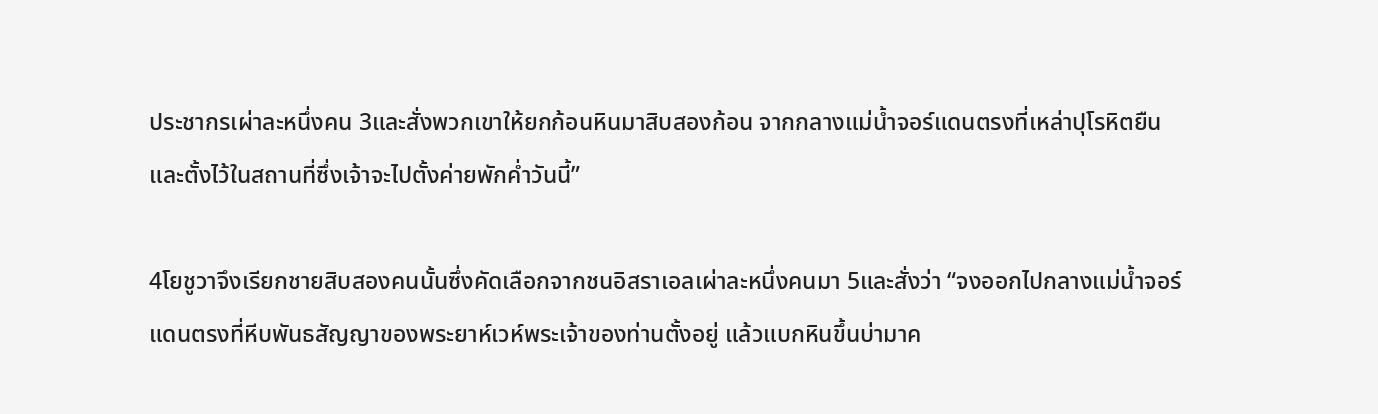ประชากรเผ่าละหนึ่งคน 3และสั่งพวกเขาให้ยกก้อนหินมาสิบสองก้อน จากกลางแม่น้ำจอร์แดนตรงที่เหล่าปุโรหิตยืน และตั้งไว้ในสถานที่ซึ่งเจ้าจะไปตั้งค่ายพักค่ำวันนี้”

4โยชูวาจึงเรียกชายสิบสองคนนั้นซึ่งคัดเลือกจากชนอิสราเอลเผ่าละหนึ่งคนมา 5และสั่งว่า “จงออกไปกลางแม่น้ำจอร์แดนตรงที่หีบพันธสัญญาของพระยาห์เวห์พระเจ้าของท่านตั้งอยู่ แล้วแบกหินขึ้นบ่ามาค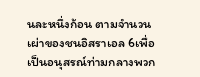นละหนึ่งก้อน ตามจำนวนเผ่าของชนอิสราเอล 6เพื่อเป็นอนุสรณ์ท่ามกลางพวก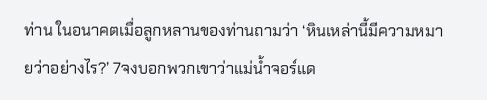ท่าน ในอนาคตเมื่อลูกหลานของท่านถามว่า ‘หินเหล่านี้มีความหมายว่าอย่างไร?’ 7จงบอกพวกเขาว่าแม่น้ำจอร์แด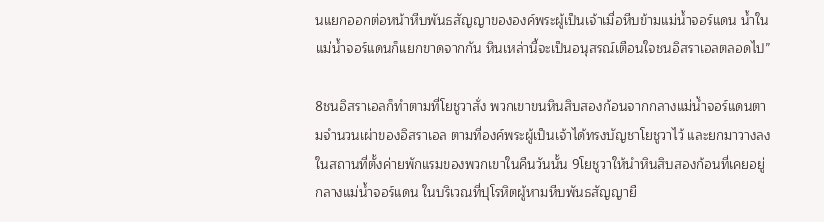นแยกออกต่อหน้าหีบพันธสัญญาขององค์พระผู้เป็นเจ้าเมื่อหีบข้ามแม่น้ำจอร์แดน น้ำในแม่น้ำจอร์แดนก็แยกขาดจากกัน หินเหล่านี้จะเป็นอนุสรณ์เตือนใจชนอิสราเอลตลอดไป”

8ชนอิสราเอลก็ทำตามที่โยชูวาสั่ง พวกเขาขนหินสิบสองก้อนจากกลางแม่น้ำจอร์แดนตามจำนวนเผ่าของอิสราเอล ตามที่องค์พระผู้เป็นเจ้าได้ทรงบัญชาโยชูวาไว้ และยกมาวางลงในสถานที่ตั้งค่ายพักแรมของพวกเขาในคืนวันนั้น 9โยชูวาให้นำหินสิบสองก้อนที่เคยอยู่กลางแม่น้ำจอร์แดน ในบริเวณที่ปุโรหิตผู้หามหีบพันธสัญญายื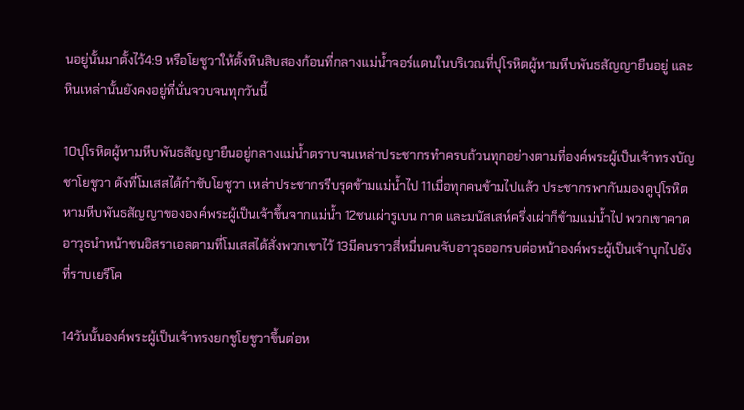นอยู่นั้นมาตั้งไว้4:9 หรือโยชูวาให้ตั้งหินสิบสองก้อนที่กลางแม่น้ำจอร์แดนในบริเวณที่ปุโรหิตผู้หามหีบพันธสัญญายืนอยู่ และหินเหล่านั้นยังคงอยู่ที่นั่นจวบจนทุกวันนี้

10ปุโรหิตผู้หามหีบพันธสัญญายืนอยู่กลางแม่น้ำตราบจนเหล่าประชากรทำครบถ้วนทุกอย่างตามที่องค์พระผู้เป็นเจ้าทรงบัญชาโยชูวา ดังที่โมเสสได้กำชับโยชูวา เหล่าประชากรรีบรุดข้ามแม่น้ำไป 11เมื่อทุกคนข้ามไปแล้ว ประชากรพากันมองดูปุโรหิตหามหีบพันธสัญญาขององค์พระผู้เป็นเจ้าขึ้นจากแม่น้ำ 12ชนเผ่ารูเบน กาด และมนัสเสห์ครึ่งเผ่าก็ข้ามแม่น้ำไป พวกเขาคาดอาวุธนำหน้าชนอิสราเอลตามที่โมเสสได้สั่งพวกเขาไว้ 13มีคนราวสี่หมื่นคนจับอาวุธออกรบต่อหน้าองค์พระผู้เป็นเจ้าบุกไปยังที่ราบเยรีโค

14วันนั้นองค์พระผู้เป็นเจ้าทรงยกชูโยชูวาขึ้นต่อห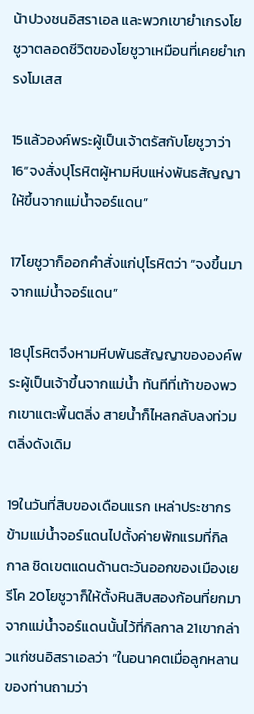น้าปวงชนอิสราเอล และพวกเขายำเกรงโยชูวาตลอดชีวิตของโยชูวาเหมือนที่เคยยำเกรงโมเสส

15แล้วองค์พระผู้เป็นเจ้าตรัสกับโยชูวาว่า 16“จงสั่งปุโรหิตผู้หามหีบแห่งพันธสัญญาให้ขึ้นจากแม่น้ำจอร์แดน”

17โยชูวาก็ออกคำสั่งแก่ปุโรหิตว่า “จงขึ้นมาจากแม่น้ำจอร์แดน”

18ปุโรหิตจึงหามหีบพันธสัญญาขององค์พระผู้เป็นเจ้าขึ้นจากแม่น้ำ ทันทีที่เท้าของพวกเขาแตะพื้นตลิ่ง สายน้ำก็ไหลกลับลงท่วมตลิ่งดังเดิม

19ในวันที่สิบของเดือนแรก เหล่าประชากรข้ามแม่น้ำจอร์แดนไปตั้งค่ายพักแรมที่กิลกาล ชิดเขตแดนด้านตะวันออกของเมืองเยรีโค 20โยชูวาก็ให้ตั้งหินสิบสองก้อนที่ยกมาจากแม่น้ำจอร์แดนนั้นไว้ที่กิลกาล 21เขากล่าวแก่ชนอิสราเอลว่า “ในอนาคตเมื่อลูกหลานของท่านถามว่า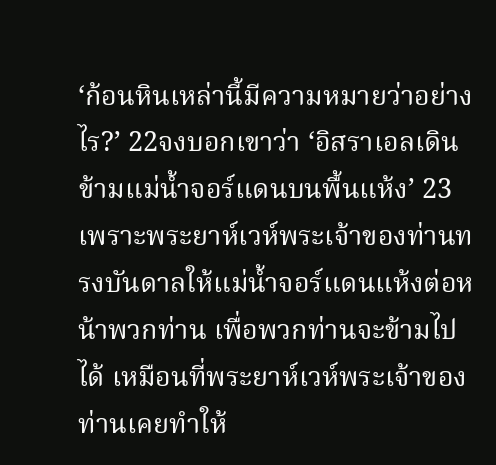‘ก้อนหินเหล่านี้มีความหมายว่าอย่างไร?’ 22จงบอกเขาว่า ‘อิสราเอลเดินข้ามแม่น้ำจอร์แดนบนพื้นแห้ง’ 23เพราะพระยาห์เวห์พระเจ้าของท่านทรงบันดาลให้แม่น้ำจอร์แดนแห้งต่อหน้าพวกท่าน เพื่อพวกท่านจะข้ามไปได้ เหมือนที่พระยาห์เวห์พระเจ้าของท่านเคยทำให้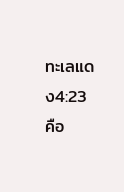ทะเลแดง4:23 คือ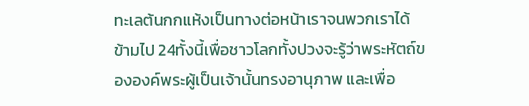ทะเลต้นกกแห้งเป็นทางต่อหน้าเราจนพวกเราได้ข้ามไป 24ทั้งนี้เพื่อชาวโลกทั้งปวงจะรู้ว่าพระหัตถ์ขององค์พระผู้เป็นเจ้านั้นทรงอานุภาพ และเพื่อ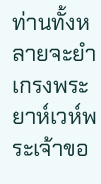ท่านทั้งหลายจะยำเกรงพระยาห์เวห์พระเจ้าขอ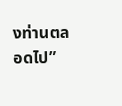งท่านตลอดไป”